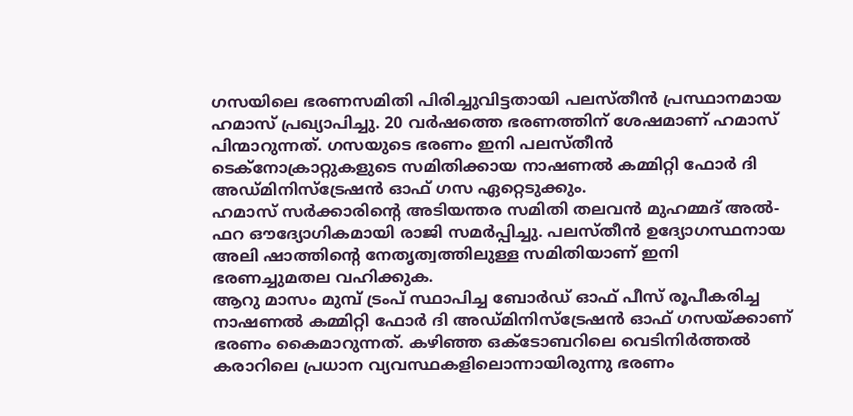ഗസയിലെ ഭരണസമിതി പിരിച്ചുവിട്ടതായി പലസ്തീൻ പ്രസ്ഥാനമായ ഹമാസ് പ്രഖ്യാപിച്ചു. 20 വർഷത്തെ ഭരണത്തിന് ശേഷമാണ് ഹമാസ് പിന്മാറുന്നത്. ഗസയുടെ ഭരണം ഇനി പലസ്തീൻ ടെക്നോക്രാറ്റുകളുടെ സമിതിക്കായ നാഷണൽ കമ്മിറ്റി ഫോർ ദി അഡ്മിനിസ്ട്രേഷൻ ഓഫ് ഗസ ഏറ്റെടുക്കും.
ഹമാസ് സർക്കാരിന്റെ അടിയന്തര സമിതി തലവൻ മുഹമ്മദ് അൽ-ഫറ ഔദ്യോഗികമായി രാജി സമർപ്പിച്ചു. പലസ്തീൻ ഉദ്യോഗസ്ഥനായ അലി ഷാത്തിന്റെ നേതൃത്വത്തിലുള്ള സമിതിയാണ് ഇനി ഭരണച്ചുമതല വഹിക്കുക.
ആറു മാസം മുമ്പ് ട്രംപ് സ്ഥാപിച്ച ബോർഡ് ഓഫ് പീസ് രൂപീകരിച്ച നാഷണൽ കമ്മിറ്റി ഫോർ ദി അഡ്മിനിസ്ട്രേഷൻ ഓഫ് ഗസയ്ക്കാണ് ഭരണം കൈമാറുന്നത്. കഴിഞ്ഞ ഒക്ടോബറിലെ വെടിനിർത്തൽ കരാറിലെ പ്രധാന വ്യവസ്ഥകളിലൊന്നായിരുന്നു ഭരണം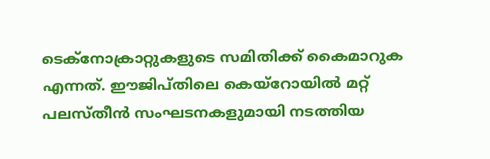ടെക്നോക്രാറ്റുകളുടെ സമിതിക്ക് കൈമാറുക എന്നത്. ഈജിപ്തിലെ കെയ്റോയിൽ മറ്റ് പലസ്തീൻ സംഘടനകളുമായി നടത്തിയ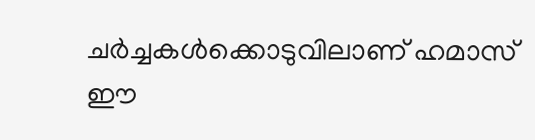ചർച്ചകൾക്കൊടുവിലാണ് ഹമാസ് ഈ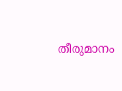തീരുമാനം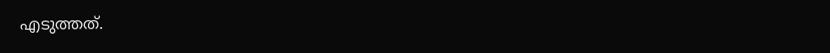എടുത്തത്.